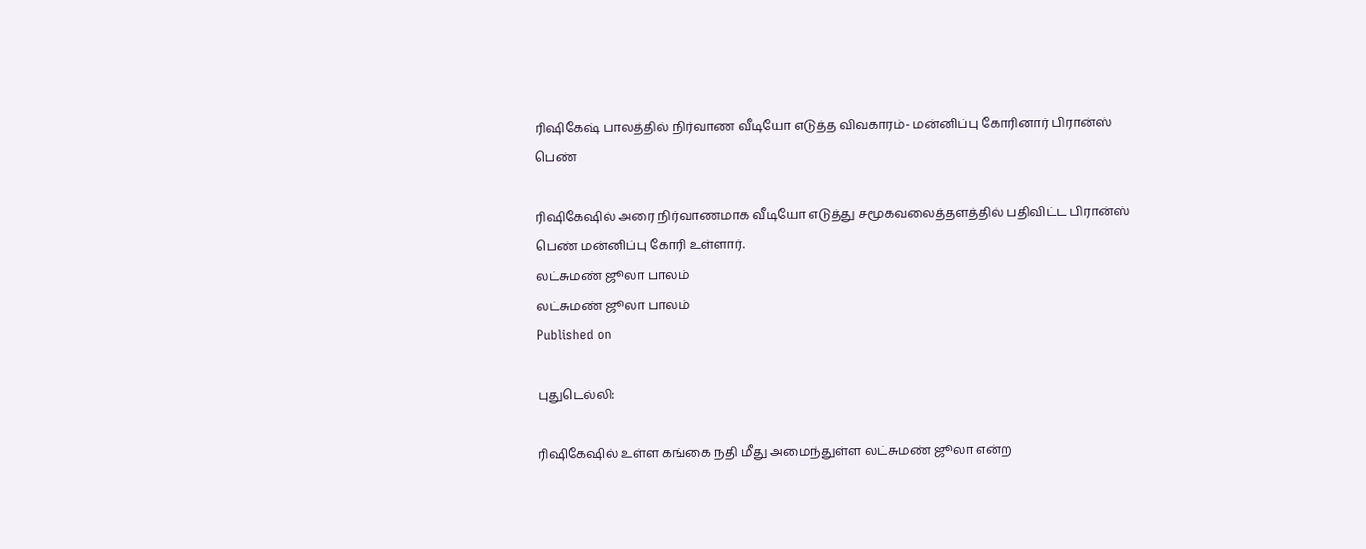ரிஷிகேஷ் பாலத்தில் நிர்வாண வீடியோ எடுத்த விவகாரம்- மன்னிப்பு கோரினார் பிரான்ஸ் பெண்

ரிஷிகேஷில் அரை நிர்வாணமாக வீடியோ எடுத்து சமூகவலைத்தளத்தில் பதிவிட்ட பிரான்ஸ் பெண் மன்னிப்பு கோரி உள்ளார்.
லட்சுமண் ஜூலா பாலம்
லட்சுமண் ஜூலா பாலம்
Published on

புதுடெல்லி:

ரிஷிகேஷில் உள்ள கங்கை நதி மீது அமைந்துள்ள லட்சுமண் ஜூலா என்ற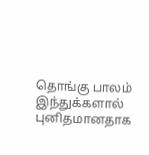தொங்கு பாலம் இந்துக்களால் புனிதமானதாக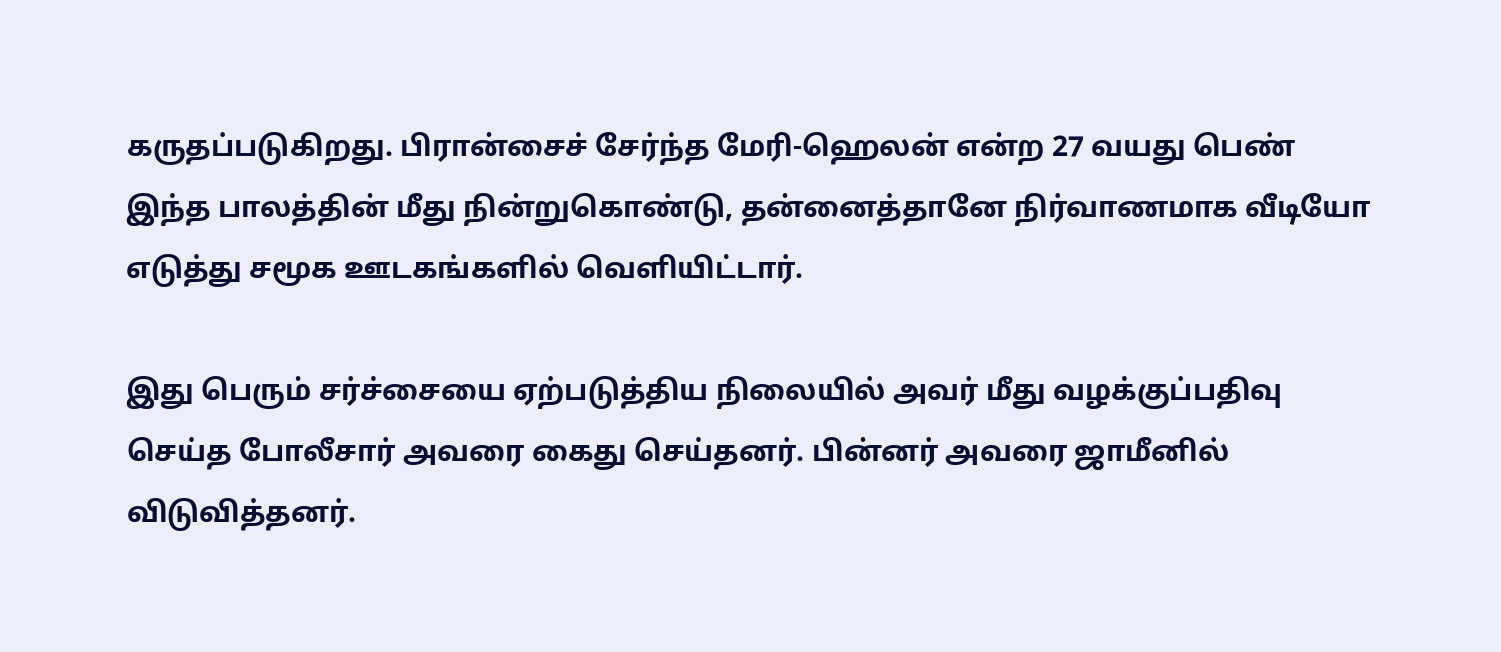கருதப்படுகிறது. பிரான்சைச் சேர்ந்த மேரி-ஹெலன் என்ற 27 வயது பெண் இந்த பாலத்தின் மீது நின்றுகொண்டு, தன்னைத்தானே நிர்வாணமாக வீடியோ எடுத்து சமூக ஊடகங்களில் வெளியிட்டார்.

இது பெரும் சர்ச்சையை ஏற்படுத்திய நிலையில் அவர் மீது வழக்குப்பதிவு செய்த போலீசார் அவரை கைது செய்தனர். பின்னர் அவரை ஜாமீனில் விடுவித்தனர்.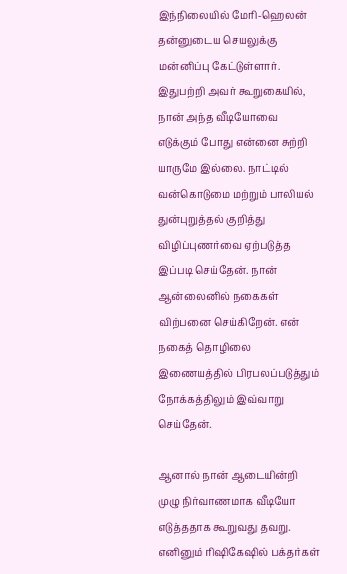இந்நிலையில் மேரி-ஹெலன் தன்னுடைய செயலுக்கு மன்னிப்பு கேட்டுள்ளார். இதுபற்றி அவர் கூறுகையில், நான் அந்த வீடியோவை எடுக்கும் போது என்னை சுற்றி யாருமே இல்லை. நாட்டில் வன்கொடுமை மற்றும் பாலியல் துன்புறுத்தல் குறித்து விழிப்புணர்வை ஏற்படுத்த இப்படி செய்தேன். நான் ஆன்லைனில் நகைகள் விற்பனை செய்கிறேன். என் நகைத் தொழிலை இணையத்தில் பிரபலப்படுத்தும் நோக்கத்திலும் இவ்வாறு செய்தேன்.

ஆனால் நான் ஆடையின்றி முழு நிர்வாணமாக வீடியோ எடுத்ததாக கூறுவது தவறு. எனினும் ரிஷிகேஷில் பக்தர்கள்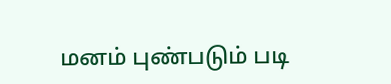மனம் புண்படும் படி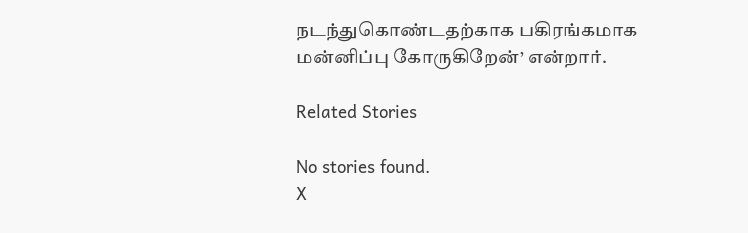நடந்துகொண்டதற்காக பகிரங்கமாக மன்னிப்பு கோருகிறேன்’ என்றார்.

Related Stories

No stories found.
X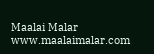Maalai Malar
www.maalaimalar.com